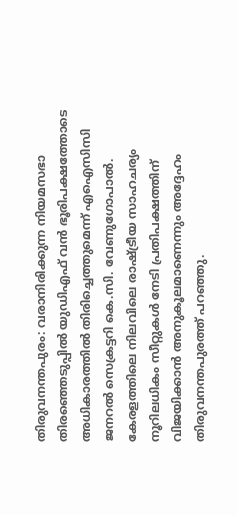തിരുവനന്തപുരം: വരാനിരിക്കുന്ന നിയമസഭാ തിരഞ്ഞെടുപ്പിൽ യുഡിഎഫ് വൻ ഭൂരിപക്ഷത്തോടെ അധികാരത്തിൽ തിരിച്ചെത്തുമെന്ന് എഐസിസി ജനറൽ സെക്രട്ടറി കെ.സി. വേണുഗോപാൽ. കേരളത്തിലെ നിലവിലെ രാഷ്ട്രീയ സാഹചര്യം നൂറിലധികം സീറ്റുകൾ നേടി പ്രതിപക്ഷത്തിന് വിജയിക്കാൻ അനുകൂലമാണെന്നും അദ്ദേഹം തിരുവനന്തപുരത്ത് പറഞ്ഞു.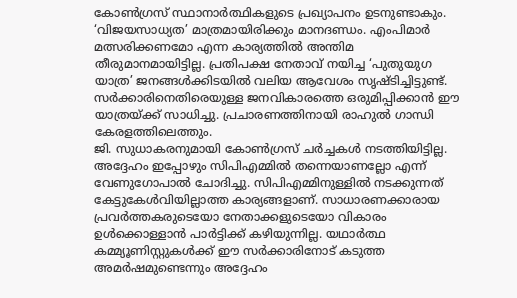കോൺഗ്രസ് സ്ഥാനാർത്ഥികളുടെ പ്രഖ്യാപനം ഉടനുണ്ടാകും. ‘വിജയസാധ്യത’ മാത്രമായിരിക്കും മാനദണ്ഡം. എംപിമാർ മത്സരിക്കണമോ എന്ന കാര്യത്തിൽ അന്തിമ തീരുമാനമായിട്ടില്ല. പ്രതിപക്ഷ നേതാവ് നയിച്ച ‘പുതുയുഗ യാത്ര’ ജനങ്ങൾക്കിടയിൽ വലിയ ആവേശം സൃഷ്ടിച്ചിട്ടുണ്ട്. സർക്കാരിനെതിരെയുള്ള ജനവികാരത്തെ ഒരുമിപ്പിക്കാൻ ഈ യാത്രയ്ക്ക് സാധിച്ചു. പ്രചാരണത്തിനായി രാഹുൽ ഗാന്ധി കേരളത്തിലെത്തും.
ജി. സുധാകരനുമായി കോൺഗ്രസ് ചർച്ചകൾ നടത്തിയിട്ടില്ല. അദ്ദേഹം ഇപ്പോഴും സിപിഎമ്മിൽ തന്നെയാണല്ലോ എന്ന് വേണുഗോപാൽ ചോദിച്ചു. സിപിഎമ്മിനുള്ളിൽ നടക്കുന്നത് കേട്ടുകേൾവിയില്ലാത്ത കാര്യങ്ങളാണ്. സാധാരണക്കാരായ പ്രവർത്തകരുടെയോ നേതാക്കളുടെയോ വികാരം ഉൾക്കൊള്ളാൻ പാർട്ടിക്ക് കഴിയുന്നില്ല. യഥാർത്ഥ കമ്മ്യൂണിസ്റ്റുകൾക്ക് ഈ സർക്കാരിനോട് കടുത്ത അമർഷമുണ്ടെന്നും അദ്ദേഹം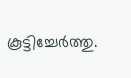കൂട്ടിച്ചേർത്തു.